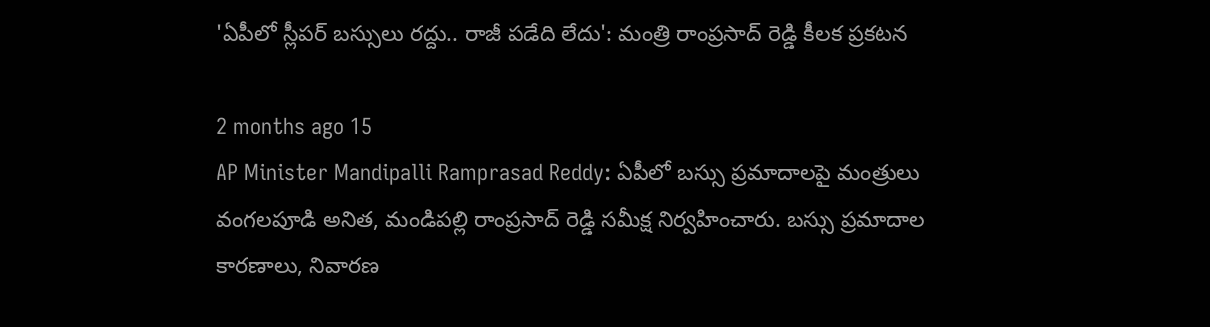'ఏపీలో స్లీపర్ బస్సులు రద్దు.. రాజీ పడేది లేదు': మంత్రి రాంప్రసాద్ రెడ్డి కీలక ప్రకటన

2 months ago 15
AP Minister Mandipalli Ramprasad Reddy: ఏపీలో బస్సు ప్రమాదాలపై మంత్రులు వంగలపూడి అనిత, మండిపల్లి రాంప్రసాద్ రెడ్డి సమీక్ష నిర్వహించారు. బస్సు ప్రమాదాల కారణాలు, నివారణ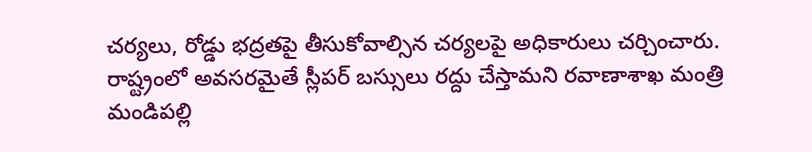చర్యలు, రోడ్డు భద్రతపై తీసుకోవాల్సిన చర్యలపై అధికారులు చర్చించారు. రాష్ట్రంలో అవసరమైతే స్లీపర్‌ బస్సులు రద్దు చేస్తామని రవాణాశాఖ మంత్రి మండిపల్లి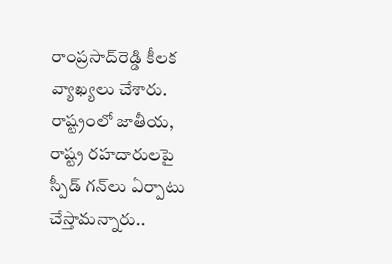రాంప్రసాద్‌రెడ్డి కీలక వ్యాఖ్యలు చేశారు. రాష్ట్రంలో జాతీయ, రాష్ట్ర రహదారులపై స్పీడ్‌ గన్‌లు ఏర్పాటు చేస్తామన్నారు..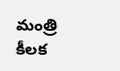మంత్రి కీలక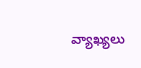వ్యాఖ్యలు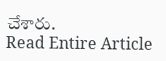చేశారు.
Read Entire Article